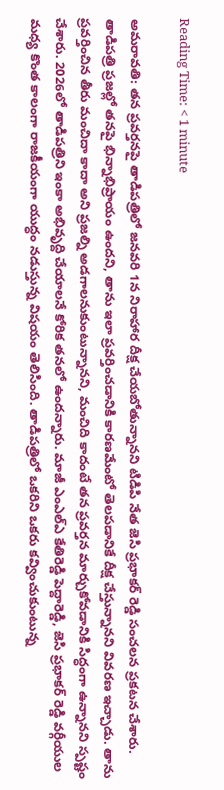Reading Time: < 1 minute

అమరావతి: తన ప్ర‌వ‌ర్త‌న‌పై తాడిపత్రిలో జనవరి 1న నిరాహార దీక్ష చేయబోతున్నానని టిడిపి నేత జెసి ప్రభాకర్ రెడ్డి సంచ‌ల‌న ప్ర‌క‌ట‌న‌ చేశారు. తాడిపత్రి ప్రజల్లో తనపై భిన్నాభిప్రాయం ఉందని, తాను ఇలా ప్రవర్తించడానికి కారణమేంటో తెలపడానికే దీక్ష చేస్తున్నానని వివరణ ఇచ్చాడు. తాను ప్రవర్తించిన తీరు మంచిదా కాదా అని ప్రజల్ని అడగాలనుకుంటున్నానని, మంచిది కాదంటే తన ప్రవర్తన మార్చుకోవడానికి సిద్ధంగా ఉన్నానని స్పష్టం చేశారు. 2026లో తాడిపత్రిని ఇంకా అభివృద్ది చేయాలనే కోరిక తనలో ఉందన్నారు. మాజీ ఎంఎల్‌ఎ కేతిరెడ్డి పెద్దారెడ్డి, జెసి ప్రభాకర్ రెడ్డి వర్గీయుల మధ్య కొంత కాలంగా రాజకీయంగా యుద్ధం నడుస్తున్న విషయం తెలిసింది. తాడిపత్రిలో ఒకరిని ఒకరు కవ్వించుకుంటున్న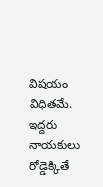విషయం విధితమే. ఇద్దరు నాయకులు రోడ్డెక్కితే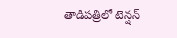తాడిపత్రిలో టెన్షన్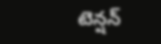టెన్షన్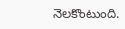నెలకొంటుంది.